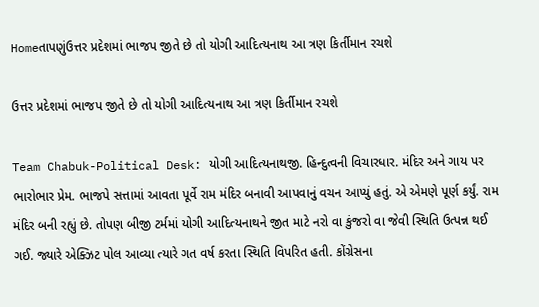Homeતાપણુંઉત્તર પ્રદેશમાં ભાજપ જીતે છે તો યોગી આદિત્યનાથ આ ત્રણ કિર્તીમાન રચશે

ઉત્તર પ્રદેશમાં ભાજપ જીતે છે તો યોગી આદિત્યનાથ આ ત્રણ કિર્તીમાન રચશે

Team Chabuk-Political Desk: યોગી આદિત્યનાથજી. હિન્દુત્વની વિચારધાર. મંદિર અને ગાય પર ભારોભાર પ્રેમ. ભાજપે સત્તામાં આવતા પૂર્વે રામ મંદિર બનાવી આપવાનું વચન આપ્યું હતું. એ એમણે પૂર્ણ કર્યું. રામ મંદિર બની રહ્યું છે. તોપણ બીજી ટર્મમાં યોગી આદિત્યનાથને જીત માટે નરો વા કુંજરો વા જેવી સ્થિતિ ઉત્પન્ન થઈ ગઈ. જ્યારે એક્ઝિટ પોલ આવ્યા ત્યારે ગત વર્ષ કરતા સ્થિતિ વિપરિત હતી. કોંગ્રેસના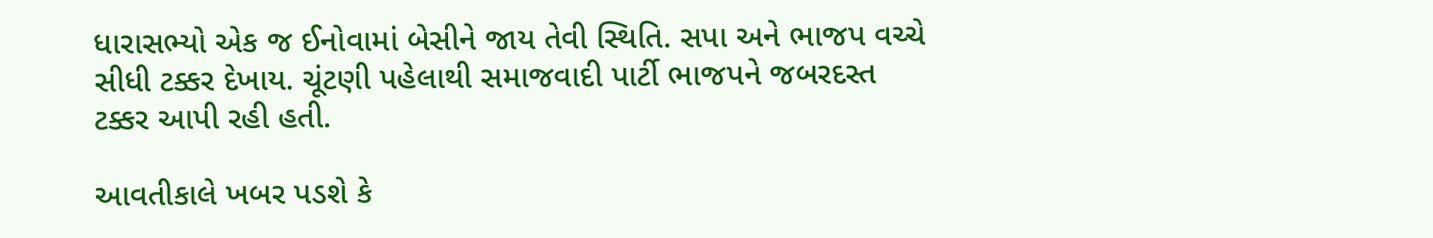ધારાસભ્યો એક જ ઈનોવામાં બેસીને જાય તેવી સ્થિતિ. સપા અને ભાજપ વચ્ચે સીધી ટક્કર દેખાય. ચૂંટણી પહેલાથી સમાજવાદી પાર્ટી ભાજપને જબરદસ્ત ટક્કર આપી રહી હતી.

આવતીકાલે ખબર પડશે કે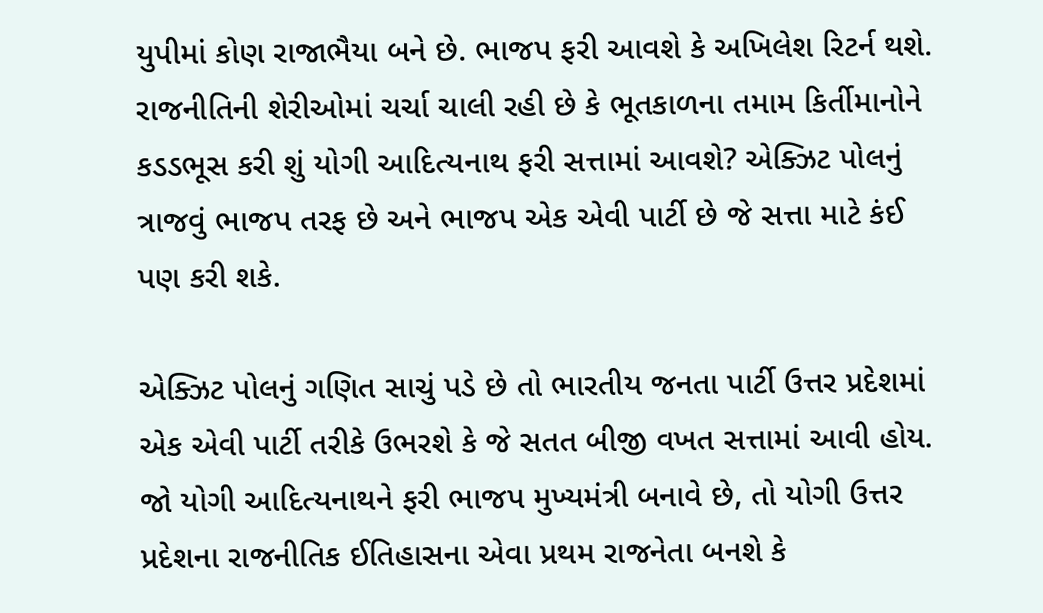યુપીમાં કોણ રાજાભૈયા બને છે. ભાજપ ફરી આવશે કે અખિલેશ રિટર્ન થશે. રાજનીતિની શેરીઓમાં ચર્ચા ચાલી રહી છે કે ભૂતકાળના તમામ કિર્તીમાનોને કડડભૂસ કરી શું યોગી આદિત્યનાથ ફરી સત્તામાં આવશે? એક્ઝિટ પોલનું ત્રાજવું ભાજપ તરફ છે અને ભાજપ એક એવી પાર્ટી છે જે સત્તા માટે કંઈ પણ કરી શકે.

એક્ઝિટ પોલનું ગણિત સાચું પડે છે તો ભારતીય જનતા પાર્ટી ઉત્તર પ્રદેશમાં એક એવી પાર્ટી તરીકે ઉભરશે કે જે સતત બીજી વખત સત્તામાં આવી હોય. જો યોગી આદિત્યનાથને ફરી ભાજપ મુખ્યમંત્રી બનાવે છે, તો યોગી ઉત્તર પ્રદેશના રાજનીતિક ઈતિહાસના એવા પ્રથમ રાજનેતા બનશે કે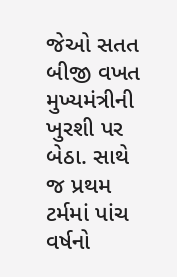જેઓ સતત બીજી વખત મુખ્યમંત્રીની ખુરશી પર બેઠા. સાથે જ પ્રથમ ટર્મમાં પાંચ વર્ષનો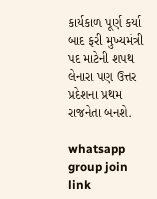કાર્યકાળ પૂર્ણ કર્યા બાદ ફરી મુખ્યમંત્રી પદ માટેની શપથ લેનારા પણ ઉત્તર પ્રદેશના પ્રથમ રાજનેતા બનશે.

whatsapp group join link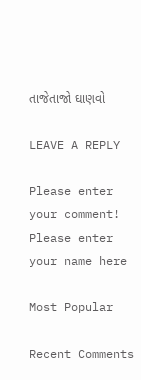તાજેતાજો ઘાણવો

LEAVE A REPLY

Please enter your comment!
Please enter your name here

Most Popular

Recent Comments